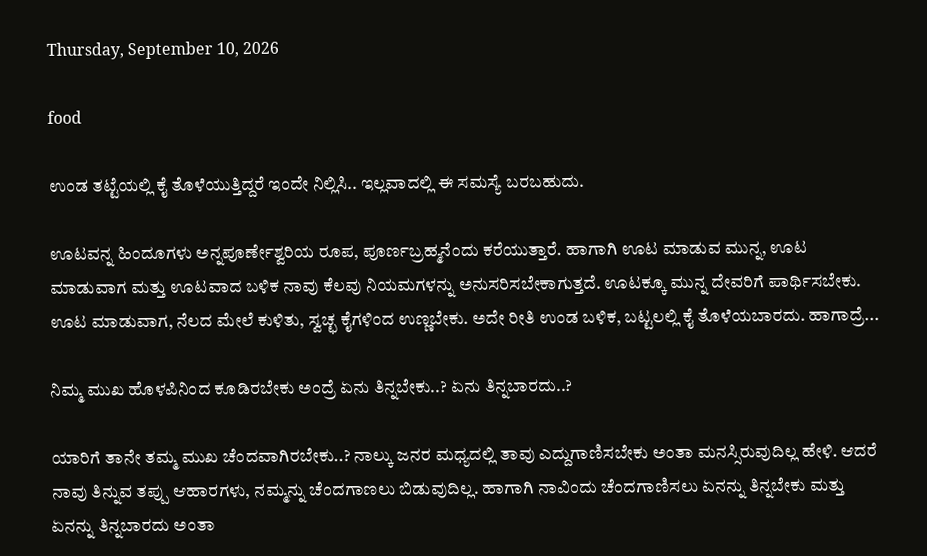Thursday, September 10, 2026

food

ಉಂಡ ತಟ್ಟೆಯಲ್ಲಿ ಕೈ ತೊಳೆಯುತ್ತಿದ್ದರೆ ಇಂದೇ ನಿಲ್ಲಿಸಿ.. ಇಲ್ಲವಾದಲ್ಲಿ ಈ ಸಮಸ್ಯೆ ಬರಬಹುದು.

ಊಟವನ್ನ ಹಿಂದೂಗಳು ಅನ್ನಪೂರ್ಣೇಶ್ವರಿಯ ರೂಪ, ಪೂರ್ಣಬ್ರಹ್ಮನೆಂದು ಕರೆಯುತ್ತಾರೆ. ಹಾಗಾಗಿ ಊಟ ಮಾಡುವ ಮುನ್ನ, ಊಟ ಮಾಡುವಾಗ ಮತ್ತು ಊಟವಾದ ಬಳಿಕ ನಾವು ಕೆಲವು ನಿಯಮಗಳನ್ನು ಅನುಸರಿಸಬೇಕಾಗುತ್ತದೆ. ಊಟಕ್ಕೂ ಮುನ್ನ ದೇವರಿಗೆ ಪಾರ್ಥಿಸಬೇಕು. ಊಟ ಮಾಡುವಾಗ, ನೆಲದ ಮೇಲೆ ಕುಳಿತು, ಸ್ವಚ್ಛ ಕೈಗಳಿಂದ ಉಣ್ಣಬೇಕು. ಅದೇ ರೀತಿ ಉಂಡ ಬಳಿಕ, ಬಟ್ಟಲಲ್ಲಿ ಕೈ ತೊಳೆಯಬಾರದು. ಹಾಗಾದ್ರೆ...

ನಿಮ್ಮ ಮುಖ ಹೊಳಪಿನಿಂದ ಕೂಡಿರಬೇಕು ಅಂದ್ರೆ ಏನು ತಿನ್ನಬೇಕು..? ಏನು ತಿನ್ನಬಾರದು..?

ಯಾರಿಗೆ ತಾನೇ ತಮ್ಮ ಮುಖ ಚೆಂದವಾಗಿರಬೇಕು..? ನಾಲ್ಕು ಜನರ ಮಧ್ಯದಲ್ಲಿ ತಾವು ಎದ್ದುಗಾಣಿಸಬೇಕು ಅಂತಾ ಮನಸ್ಸಿರುವುದಿಲ್ಲ ಹೇಳಿ. ಆದರೆ ನಾವು ತಿನ್ನುವ ತಪ್ಪು ಆಹಾರಗಳು, ನಮ್ಮನ್ನು ಚೆಂದಗಾಣಲು ಬಿಡುವುದಿಲ್ಲ. ಹಾಗಾಗಿ ನಾವಿಂದು ಚೆಂದಗಾಣಿಸಲು ಏನನ್ನು ತಿನ್ನಬೇಕು ಮತ್ತು ಏನನ್ನು ತಿನ್ನಬಾರದು ಅಂತಾ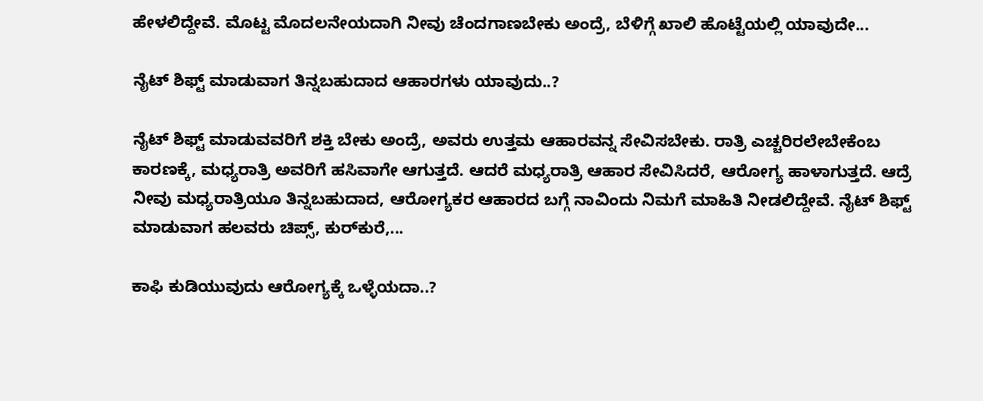ಹೇಳಲಿದ್ದೇವೆ. ಮೊಟ್ಟ ಮೊದಲನೇಯದಾಗಿ ನೀವು ಚೆಂದಗಾಣಬೇಕು ಅಂದ್ರೆ, ಬೆಳಿಗ್ಗೆ ಖಾಲಿ ಹೊಟ್ಟೆಯಲ್ಲಿ ಯಾವುದೇ...

ನೈಟ್ ಶಿಫ್ಟ್ ಮಾಡುವಾಗ ತಿನ್ನಬಹುದಾದ ಆಹಾರಗಳು ಯಾವುದು..?

ನೈಟ್ ಶಿಫ್ಟ್ ಮಾಡುವವರಿಗೆ ಶಕ್ತಿ ಬೇಕು ಅಂದ್ರೆ, ಅವರು ಉತ್ತಮ ಆಹಾರವನ್ನ ಸೇವಿಸಬೇಕು. ರಾತ್ರಿ ಎಚ್ಚರಿರಲೇಬೇಕೆಂಬ ಕಾರಣಕ್ಕೆ, ಮಧ್ಯರಾತ್ರಿ ಅವರಿಗೆ ಹಸಿವಾಗೇ ಆಗುತ್ತದೆ. ಆದರೆ ಮಧ್ಯರಾತ್ರಿ ಆಹಾರ ಸೇವಿಸಿದರೆ, ಆರೋಗ್ಯ ಹಾಳಾಗುತ್ತದೆ. ಆದ್ರೆ ನೀವು ಮಧ್ಯರಾತ್ರಿಯೂ ತಿನ್ನಬಹುದಾದ, ಆರೋಗ್ಯಕರ ಆಹಾರದ ಬಗ್ಗೆ ನಾವಿಂದು ನಿಮಗೆ ಮಾಹಿತಿ ನೀಡಲಿದ್ದೇವೆ. ನೈಟ್ ಶಿಫ್ಟ್ ಮಾಡುವಾಗ ಹಲವರು ಚಿಪ್ಸ್, ಕುರ್‌ಕುರೆ,...

ಕಾಫಿ ಕುಡಿಯುವುದು ಆರೋಗ್ಯಕ್ಕೆ ಒಳ್ಳೆಯದಾ..?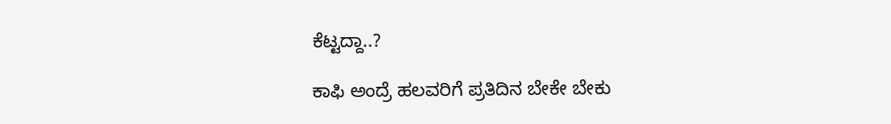ಕೆಟ್ಟದ್ದಾ..?

ಕಾಫಿ ಅಂದ್ರೆ ಹಲವರಿಗೆ ಪ್ರತಿದಿನ ಬೇಕೇ ಬೇಕು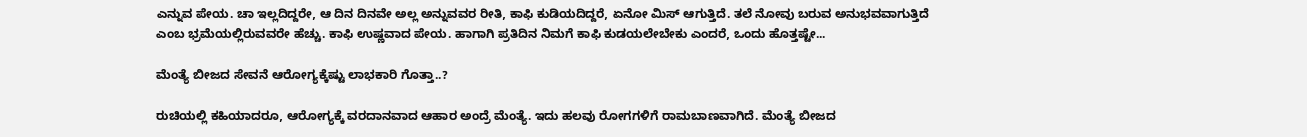ಎನ್ನುವ ಪೇಯ. ಚಾ ಇಲ್ಲದಿದ್ದರೇ, ಆ ದಿನ ದಿನವೇ ಅಲ್ಲ ಅನ್ನುವವರ ರೀತಿ, ಕಾಫಿ ಕುಡಿಯದಿದ್ದರೆ, ಏನೋ ಮಿಸ್ ಆಗುತ್ತಿದೆ. ತಲೆ ನೋವು ಬರುವ ಅನುಭವವಾಗುತ್ತಿದೆ ಎಂಬ ಭ್ರಮೆಯಲ್ಲಿರುವವರೇ ಹೆಚ್ಚು. ಕಾಫಿ ಉಷ್ಣವಾದ ಪೇಯ. ಹಾಗಾಗಿ ಪ್ರತಿದಿನ ನಿಮಗೆ ಕಾಫಿ ಕುಡಯಲೇಬೇಕು ಎಂದರೆ, ಒಂದು ಹೊತ್ತಷ್ಟೇ...

ಮೆಂತ್ಯೆ ಬೀಜದ ಸೇವನೆ ಆರೋಗ್ಯಕ್ಕೆಷ್ಟು ಲಾಭಕಾರಿ ಗೊತ್ತಾ..?

ರುಚಿಯಲ್ಲಿ ಕಹಿಯಾದರೂ, ಆರೋಗ್ಯಕ್ಕೆ ವರದಾನವಾದ ಆಹಾರ ಅಂದ್ರೆ ಮೆಂತ್ಯೆ. ಇದು ಹಲವು ರೋಗಗಳಿಗೆ ರಾಮಬಾಣವಾಗಿದೆ. ಮೆಂತ್ಯೆ ಬೀಜದ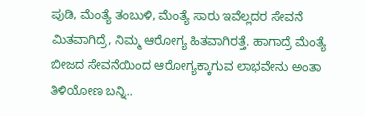ಪುಡಿ, ಮೆಂತ್ಯೆ ತಂಬುಳಿ, ಮೆಂತ್ಯೆ ಸಾರು ಇವೆಲ್ಲದರ ಸೇವನೆ ಮಿತವಾಗಿದ್ರೆ, ನಿಮ್ಮ ಆರೋಗ್ಯ ಹಿತವಾಗಿರತ್ತೆ. ಹಾಗಾದ್ರೆ ಮೆಂತ್ಯೆ ಬೀಜದ ಸೇವನೆಯಿಂದ ಆರೋಗ್ಯಕ್ಕಾಗುವ ಲಾಭವೇನು ಅಂತಾ ತಿಳಿಯೋಣ ಬನ್ನಿ..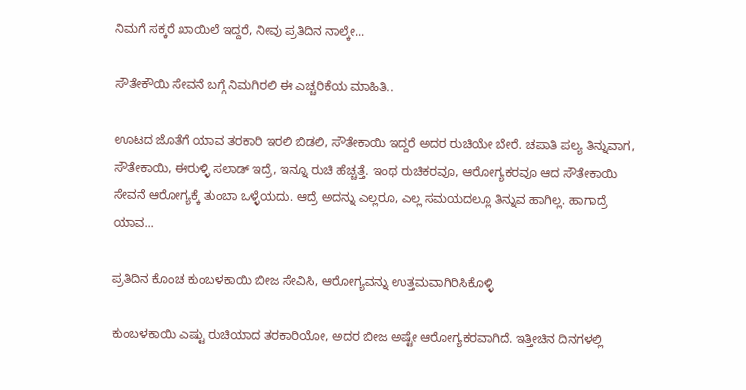ನಿಮಗೆ ಸಕ್ಕರೆ ಖಾಯಿಲೆ ಇದ್ದರೆ, ನೀವು ಪ್ರತಿದಿನ ನಾಲ್ಕೇ...

ಸೌತೇಕೌಯಿ ಸೇವನೆ ಬಗ್ಗೆ ನಿಮಗಿರಲಿ ಈ ಎಚ್ಚರಿಕೆಯ ಮಾಹಿತಿ..

ಊಟದ ಜೊತೆಗೆ ಯಾವ ತರಕಾರಿ ಇರಲಿ ಬಿಡಲಿ, ಸೌತೇಕಾಯಿ ಇದ್ದರೆ ಅದರ ರುಚಿಯೇ ಬೇರೆ. ಚಪಾತಿ ಪಲ್ಯ ತಿನ್ನುವಾಗ, ಸೌತೇಕಾಯಿ, ಈರುಳ್ಳಿ ಸಲಾಡ್ ಇದ್ರೆ, ಇನ್ನೂ ರುಚಿ ಹೆಚ್ಚತ್ತೆ. ಇಂಥ ರುಚಿಕರವೂ, ಆರೋಗ್ಯಕರವೂ ಆದ ಸೌತೇಕಾಯಿ ಸೇವನೆ ಆರೋಗ್ಯಕ್ಕೆ ತುಂಬಾ ಒಳ್ಳೆಯದು. ಆದ್ರೆ ಅದನ್ನು ಎಲ್ಲರೂ, ಎಲ್ಲ ಸಮಯದಲ್ಲೂ ತಿನ್ನುವ ಹಾಗಿಲ್ಲ. ಹಾಗಾದ್ರೆ ಯಾವ...

ಪ್ರತಿದಿನ ಕೊಂಚ ಕುಂಬಳಕಾಯಿ ಬೀಜ ಸೇವಿಸಿ, ಆರೋಗ್ಯವನ್ನು ಉತ್ತಮವಾಗಿರಿಸಿಕೊಳ್ಳಿ

ಕುಂಬಳಕಾಯಿ ಎಷ್ಟು ರುಚಿಯಾದ ತರಕಾರಿಯೋ, ಅದರ ಬೀಜ ಅಷ್ಟೇ ಆರೋಗ್ಯಕರವಾಗಿದೆ. ಇತ್ತೀಚಿನ ದಿನಗಳಲ್ಲಿ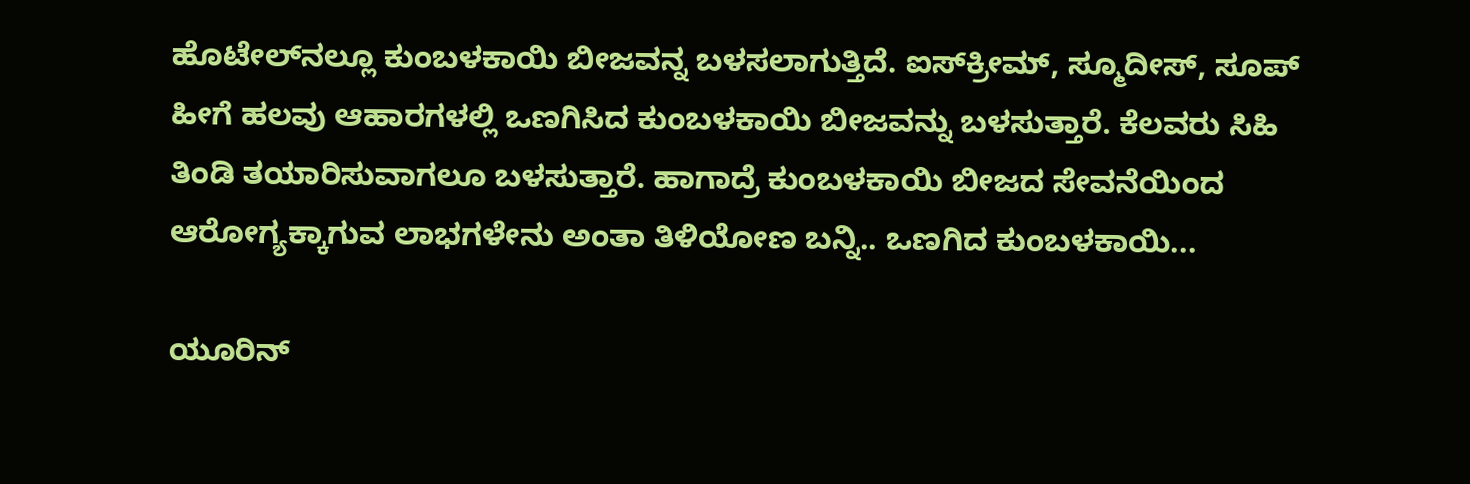ಹೊಟೇಲ್‌ನಲ್ಲೂ ಕುಂಬಳಕಾಯಿ ಬೀಜವನ್ನ ಬಳಸಲಾಗುತ್ತಿದೆ. ಐಸ್‌ಕ್ರೀಮ್, ಸ್ಮೂದೀಸ್, ಸೂಪ್‌ ಹೀಗೆ ಹಲವು ಆಹಾರಗಳಲ್ಲಿ ಒಣಗಿಸಿದ ಕುಂಬಳಕಾಯಿ ಬೀಜವನ್ನು ಬಳಸುತ್ತಾರೆ. ಕೆಲವರು ಸಿಹಿ ತಿಂಡಿ ತಯಾರಿಸುವಾಗಲೂ ಬಳಸುತ್ತಾರೆ. ಹಾಗಾದ್ರೆ ಕುಂಬಳಕಾಯಿ ಬೀಜದ ಸೇವನೆಯಿಂದ ಆರೋಗ್ಯಕ್ಕಾಗುವ ಲಾಭಗಳೇನು ಅಂತಾ ತಿಳಿಯೋಣ ಬನ್ನಿ.. ಒಣಗಿದ ಕುಂಬಳಕಾಯಿ...

ಯೂರಿನ್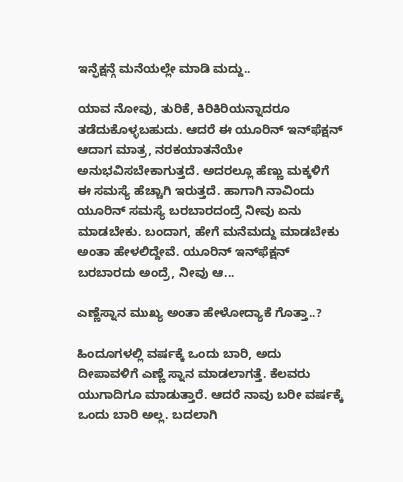ಇನ್ಫೆಕ್ಷನ್ಗೆ ಮನೆಯಲ್ಲೇ ಮಾಡಿ ಮದ್ದು..

ಯಾವ ನೋವು, ತುರಿಕೆ, ಕಿರಿಕಿರಿಯನ್ನಾದರೂ ತಡೆದುಕೊಳ್ಳಬಹುದು. ಆದರೆ ಈ ಯೂರಿನ್ ಇನ್‌ಫೆಕ್ಷನ್ ಆದಾಗ ಮಾತ್ರ, ನರಕಯಾತನೆಯೇ ಅನುಭವಿಸಬೇಕಾಗುತ್ತದೆ. ಅದರಲ್ಲೂ ಹೆಣ್ಣು ಮಕ್ಕಳಿಗೆ ಈ ಸಮಸ್ಯೆ ಹೆಚ್ಚಾಗಿ ಇರುತ್ತದೆ. ಹಾಗಾಗಿ ನಾವಿಂದು ಯೂರಿನ್ ಸಮಸ್ಯೆ ಬರಬಾರದಂದ್ರೆ ನೀವು ಏನು ಮಾಡಬೇಕು. ಬಂದಾಗ, ಹೇಗೆ ಮನೆಮದ್ದು ಮಾಡಬೇಕು ಅಂತಾ ಹೇಳಲಿದ್ದೇವೆ. ಯೂರಿನ್ ಇನ್‌ಫೆಕ್ಷನ್ ಬರಬಾರದು ಅಂದ್ರೆ, ನೀವು ಆ...

ಎಣ್ಣೆಸ್ನಾನ ಮುಖ್ಯ ಅಂತಾ ಹೇಳೋದ್ಯಾಕೆ ಗೊತ್ತಾ..?

ಹಿಂದೂಗಳಲ್ಲಿ ವರ್ಷಕ್ಕೆ ಒಂದು ಬಾರಿ, ಅದು ದೀಪಾವಳಿಗೆ ಎಣ್ಣೆ ಸ್ನಾನ ಮಾಡಲಾಗತ್ತೆ. ಕೆಲವರು ಯುಗಾದಿಗೂ ಮಾಡುತ್ತಾರೆ. ಆದರೆ ನಾವು ಬರೀ ವರ್ಷಕ್ಕೆ ಒಂದು ಬಾರಿ ಅಲ್ಲ. ಬದಲಾಗಿ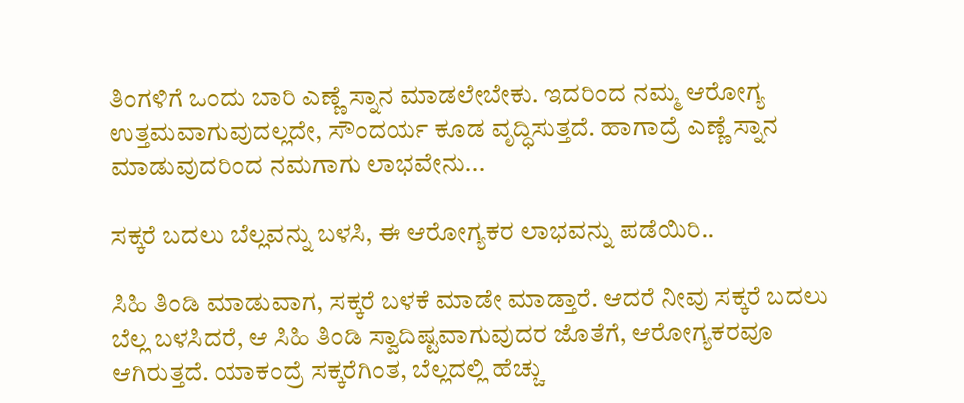ತಿಂಗಳಿಗೆ ಒಂದು ಬಾರಿ ಎಣ್ಣೆ ಸ್ನಾನ ಮಾಡಲೇಬೇಕು. ಇದರಿಂದ ನಮ್ಮ ಆರೋಗ್ಯ ಉತ್ತಮವಾಗುವುದಲ್ಲದೇ, ಸೌಂದರ್ಯ ಕೂಡ ವೃದ್ಧಿಸುತ್ತದೆ. ಹಾಗಾದ್ರೆ ಎಣ್ಣೆ ಸ್ನಾನ ಮಾಡುವುದರಿಂದ ನಮಗಾಗು ಲಾಭವೇನು...

ಸಕ್ಕರೆ ಬದಲು ಬೆಲ್ಲವನ್ನು ಬಳಸಿ, ಈ ಆರೋಗ್ಯಕರ ಲಾಭವನ್ನು ಪಡೆಯಿರಿ..

ಸಿಹಿ ತಿಂಡಿ ಮಾಡುವಾಗ, ಸಕ್ಕರೆ ಬಳಕೆ ಮಾಡೇ ಮಾಡ್ತಾರೆ. ಆದರೆ ನೀವು ಸಕ್ಕರೆ ಬದಲು ಬೆಲ್ಲ ಬಳಸಿದರೆ, ಆ ಸಿಹಿ ತಿಂಡಿ ಸ್ವಾದಿಷ್ಟವಾಗುವುದರ ಜೊತೆಗೆ, ಆರೋಗ್ಯಕರವೂ ಆಗಿರುತ್ತದೆ. ಯಾಕಂದ್ರೆ ಸಕ್ಕರೆಗಿಂತ, ಬೆಲ್ಲದಲ್ಲಿ ಹೆಚ್ಚು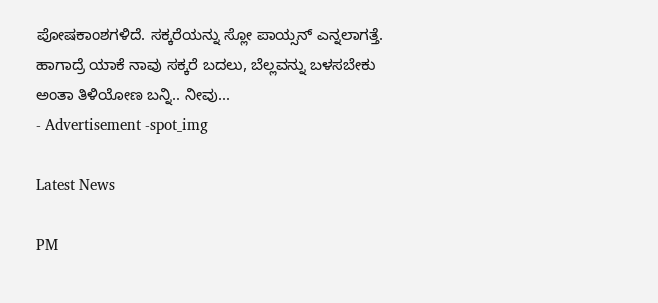ಪೋಷಕಾಂಶಗಳಿದೆ. ಸಕ್ಕರೆಯನ್ನು ಸ್ಲೋ ಪಾಯ್ಸನ್ ಎನ್ನಲಾಗತ್ತೆ. ಹಾಗಾದ್ರೆ ಯಾಕೆ ನಾವು ಸಕ್ಕರೆ ಬದಲು, ಬೆಲ್ಲವನ್ನು ಬಳಸಬೇಕು ಅಂತಾ ತಿಳಿಯೋಣ ಬನ್ನಿ.. ನೀವು...
- Advertisement -spot_img

Latest News

PM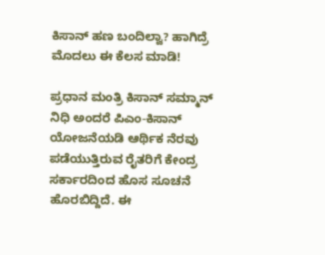ಕಿಸಾನ್ ಹಣ ಬಂದಿಲ್ವಾ? ಹಾಗಿದ್ರೆ ಮೊದಲು ಈ ಕೆಲಸ ಮಾಡಿ!

ಪ್ರಧಾನ ಮಂತ್ರಿ ಕಿಸಾನ್ ಸಮ್ಮಾನ್ ನಿಧಿ ಅಂದರೆ ಪಿಎಂ-ಕಿಸಾನ್ ಯೋಜನೆಯಡಿ ಆರ್ಥಿಕ ನೆರವು ಪಡೆಯುತ್ತಿರುವ ರೈತರಿಗೆ ಕೇಂದ್ರ ಸರ್ಕಾರದಿಂದ ಹೊಸ ಸೂಚನೆ ಹೊರಬಿದ್ದಿದೆ. ಈ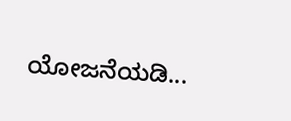ಯೋಜನೆಯಡಿ...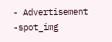- Advertisement -spot_img